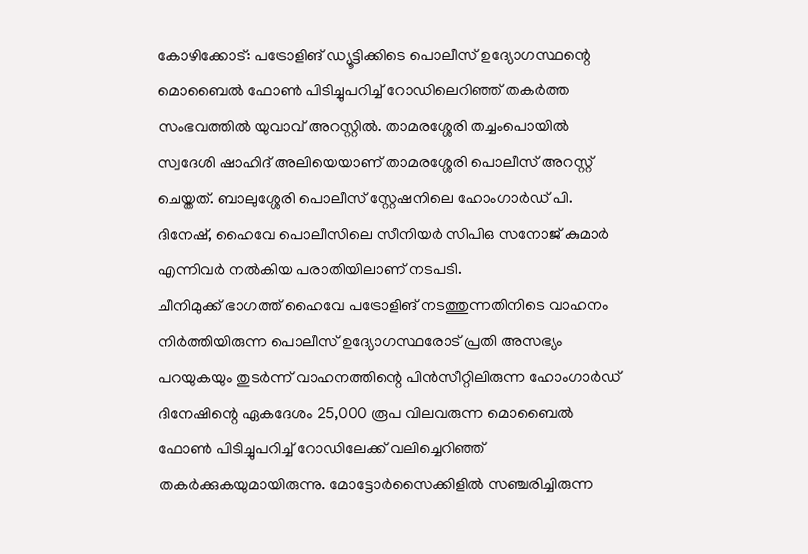കോഴിക്കോട്: പട്രോളിങ് ഡ്യൂട്ടിക്കിടെ പൊലീസ് ഉദ്യോഗസ്ഥന്റെ മൊബൈൽ ഫോൺ പിടിച്ചുപറിച്ച് റോഡിലെറിഞ്ഞ് തകർത്ത സംഭവത്തിൽ യുവാവ് അറസ്റ്റിൽ. താമരശ്ശേരി തച്ചംപൊയിൽ സ്വദേശി ഷാഹിദ് അലിയെയാണ് താമരശ്ശേരി പൊലീസ് അറസ്റ്റ് ചെയ്തത്. ബാലുശ്ശേരി പൊലീസ് സ്റ്റേഷനിലെ ഹോംഗാർഡ് പി. ദിനേഷ്, ഹൈവേ പൊലീസിലെ സീനിയർ സിപിഒ സനോജ് കുമാർ എന്നിവർ നൽകിയ പരാതിയിലാണ് നടപടി.
ചീനിമുക്ക് ഭാഗത്ത് ഹൈവേ പട്രോളിങ് നടത്തുന്നതിനിടെ വാഹനം നിർത്തിയിരുന്ന പൊലീസ് ഉദ്യോഗസ്ഥരോട് പ്രതി അസഭ്യം പറയുകയും തുടർന്ന് വാഹനത്തിന്റെ പിൻസീറ്റിലിരുന്ന ഹോംഗാർഡ് ദിനേഷിന്റെ ഏകദേശം 25,000 രൂപ വിലവരുന്ന മൊബൈൽ ഫോൺ പിടിച്ചുപറിച്ച് റോഡിലേക്ക് വലിച്ചെറിഞ്ഞ് തകർക്കുകയുമായിരുന്നു. മോട്ടോർസൈക്കിളിൽ സഞ്ചരിച്ചിരുന്ന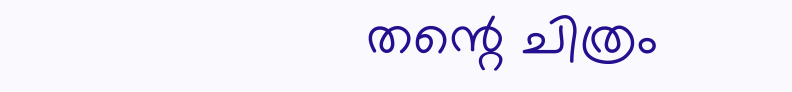തന്റെ ചിത്രം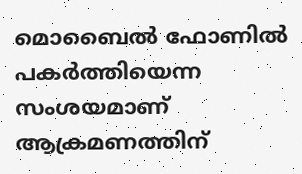മൊബൈൽ ഫോണിൽ പകർത്തിയെന്ന സംശയമാണ് ആക്രമണത്തിന്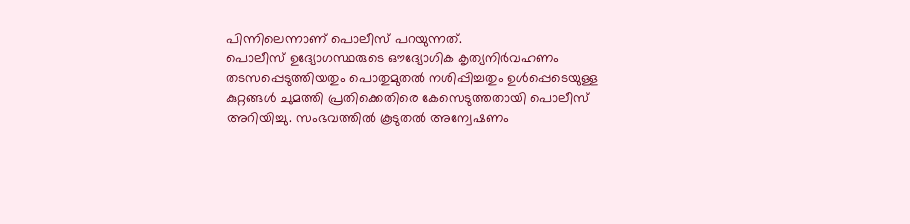പിന്നിലെന്നാണ് പൊലീസ് പറയുന്നത്.
പൊലീസ് ഉദ്യോഗസ്ഥരുടെ ഔദ്യോഗിക കൃത്യനിർവഹണം തടസപ്പെടുത്തിയതും പൊതുമുതൽ നശിപ്പിച്ചതും ഉൾപ്പെടെയുള്ള കുറ്റങ്ങൾ ചുമത്തി പ്രതിക്കെതിരെ കേസെടുത്തതായി പൊലീസ് അറിയിച്ചു. സംഭവത്തിൽ കൂടുതൽ അന്വേഷണം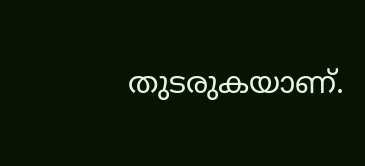തുടരുകയാണ്.